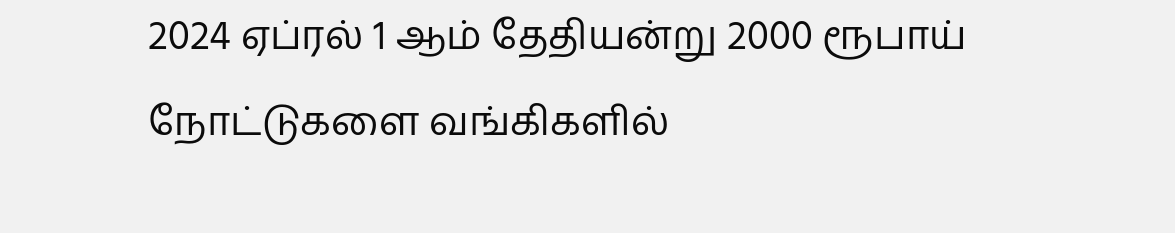2024 ஏப்ரல் 1 ஆம் தேதியன்று 2000 ரூபாய் நோட்டுகளை வங்கிகளில்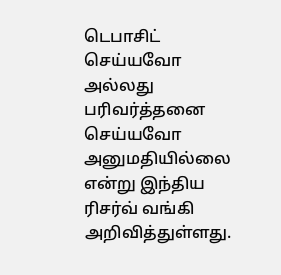டெபாசிட் செய்யவோ அல்லது பரிவர்த்தனை செய்யவோ அனுமதியில்லை என்று இந்திய ரிசர்வ் வங்கி அறிவித்துள்ளது.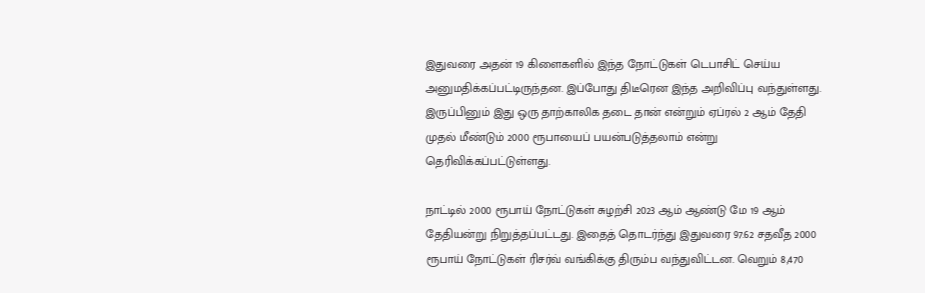இதுவரை அதன் 19 கிளைகளில் இந்த நோட்டுகள் டெபாசிட் செய்ய அனுமதிக்கப்பட்டிருந்தன. இப்போது திடீரென இந்த அறிவிப்பு வந்துள்ளது. இருப்பினும் இது ஒரு தாற்காலிக தடை தான் என்றும் ஏப்ரல் 2 ஆம் தேதி முதல் மீண்டும் 2000 ரூபாயைப் பயன்படுத்தலாம் என்று தெரிவிக்கப்பட்டுள்ளது.

நாட்டில் 2000 ரூபாய் நோட்டுகள் சுழற்சி 2023 ஆம் ஆண்டு மே 19 ஆம் தேதியன்று நிறுத்தப்பட்டது. இதைத் தொடர்ந்து இதுவரை 97.62 சதவீத 2000 ரூபாய் நோட்டுகள் ரிசர்வ் வங்கிக்கு திரும்ப வந்துவிட்டன. வெறும் 8,470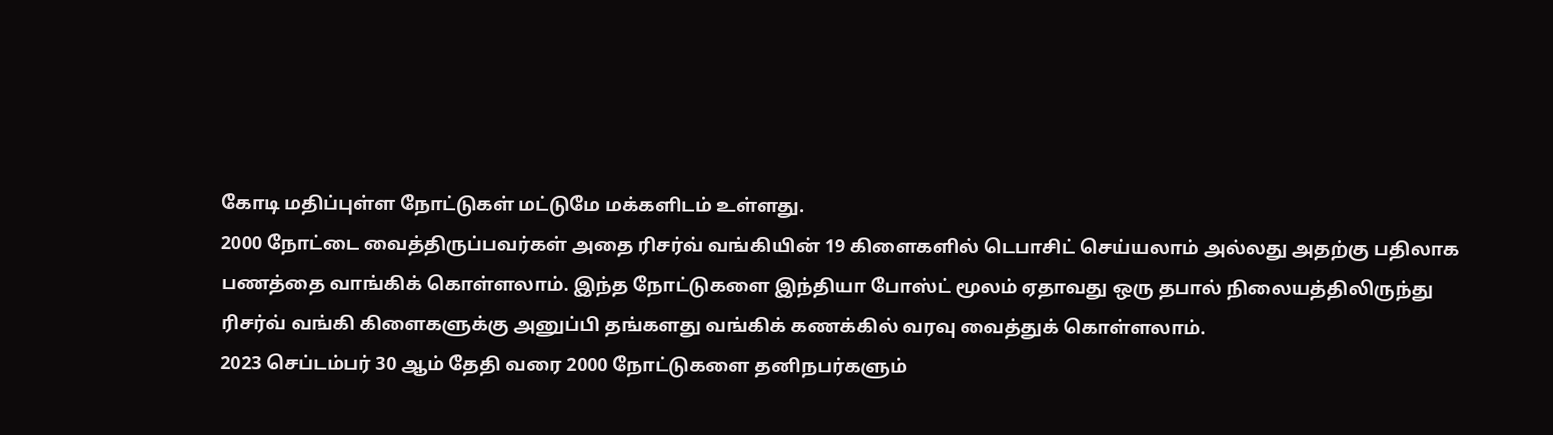கோடி மதிப்புள்ள நோட்டுகள் மட்டுமே மக்களிடம் உள்ளது.
2000 நோட்டை வைத்திருப்பவர்கள் அதை ரிசர்வ் வங்கியின் 19 கிளைகளில் டெபாசிட் செய்யலாம் அல்லது அதற்கு பதிலாக பணத்தை வாங்கிக் கொள்ளலாம். இந்த நோட்டுகளை இந்தியா போஸ்ட் மூலம் ஏதாவது ஒரு தபால் நிலையத்திலிருந்து ரிசர்வ் வங்கி கிளைகளுக்கு அனுப்பி தங்களது வங்கிக் கணக்கில் வரவு வைத்துக் கொள்ளலாம்.
2023 செப்டம்பர் 30 ஆம் தேதி வரை 2000 நோட்டுகளை தனிநபர்களும்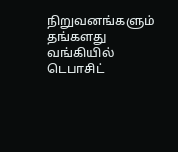நிறுவனங்களும் தங்களது வங்கியில் டெபாசிட்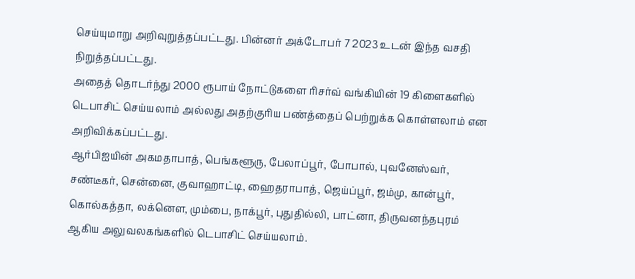செய்யுமாறு அறிவுறுத்தப்பட்டது. பின்னர் அக்டோபர் 7 2023 உடன் இந்த வசதி நிறுத்தப்பட்டது.
அதைத் தொடர்ந்து 2000 ரூபாய் நோட்டுகளை ரிசர்வ் வங்கியின் 19 கிளைகளில் டெபாசிட் செய்யலாம் அல்லது அதற்குரிய பண்த்தைப் பெற்றுக்க கொள்ளலாம் என அறிவிக்கப்பட்டது.
ஆர்பிஐயின் அகமதாபாத், பெங்களூரு, பேலாப்பூர், போபால், புவனேஸ்வர், சண்டீகர், சென்னை, குவாஹாட்டி, ஹைதராபாத், ஜெய்ப்பூர், ஜம்மு, கான்பூர், கொல்கத்தா, லக்னௌ, மும்பை, நாக்பூர், புதுதில்லி, பாட்னா, திருவனந்தபுரம் ஆகிய அலுவலகங்களில் டெபாசிட் செய்யலாம்.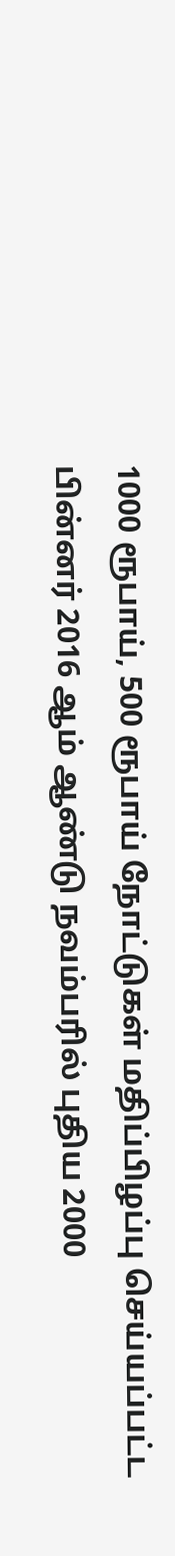1000 ரூபாய், 500 ரூபாய் நோட்டுகள் மதிப்பிழப்பு செய்யப்பட்ட பின்னர் 2016 ஆம் ஆண்டு நவம்பரில் புதிய 2000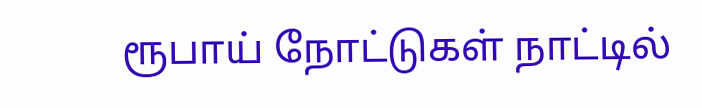ரூபாய் நோட்டுகள் நாட்டில்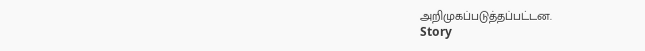அறிமுகப்படுத்தப்பட்டன.
Story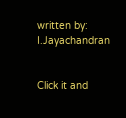written by: I.Jayachandran


Click it and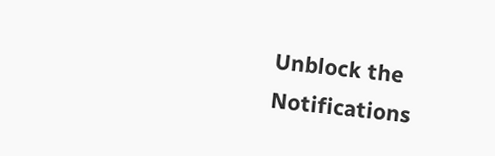Unblock the Notifications